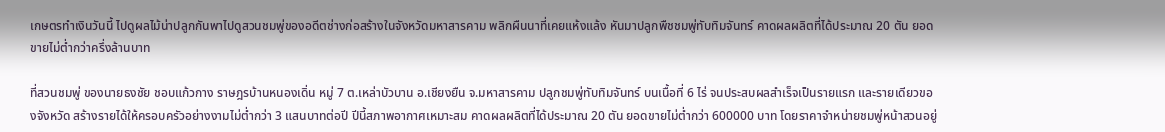เกษตรทำเงินวันนี้ ไปดูผลไม้น่าปลูกกันพาไปดูสวนชมพู่ของอดีตช่างก่อสร้างในจังหวัดมหาสารคาม พลิกผืนนาที่เคยแห้งแล้ง หันมาปลูกพืชชมพู่ทับทิมจันทร์ คาดผลผลิตที่ได้ประมาณ 20 ตัน ยอดขายไม่ต่ำกว่าครึ่งล้านบาท

ที่สวนชมพู่ ของนายธงชัย ชอบแก้วกาง ราษฎรบ้านหนองเดิ่น หมู่ 7 ต.เหล่าบัวบาน อ.เชียงยืน จ.มหาสารคาม ปลูกชมพู่ทับทิมจันทร์ บนเนื้อที่ 6 ไร่ จนประสบผลสำเร็จเป็นรายแรก และรายเดียวของจังหวัด สร้างรายได้ให้ครอบครัวอย่างงามไม่ต่ำกว่า 3 แสนบาทต่อปี ปีนี้สภาพอากาศเหมาะสม คาดผลผลิตที่ได้ประมาณ 20 ตัน ยอดขายไม่ต่ำกว่า 600000 บาท โดยราคาจำหน่ายชมพู่หน้าสวนอยู่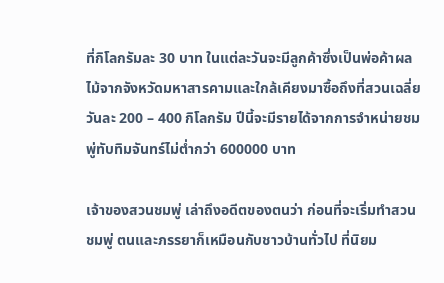ที่กิโลกรัมละ 30 บาท ในแต่ละวันจะมีลูกค้าซึ่งเป็นพ่อค้าผลไม้จากจังหวัดมหาสารคามและใกล้เคียงมาซื้อถึงที่สวนเฉลี่ยวันละ 200 – 400 กิโลกรัม ปีนี้จะมีรายได้จากการจำหน่ายชมพู่ทับทิมจันทร์ไม่ต่ำกว่า 600000 บาท

เจ้าของสวนชมพู่ เล่าถึงอดีตของตนว่า ก่อนที่จะเริ่มทำสวนชมพู่ ตนและภรรยาก็เหมือนกับชาวบ้านทั่วไป ที่นิยม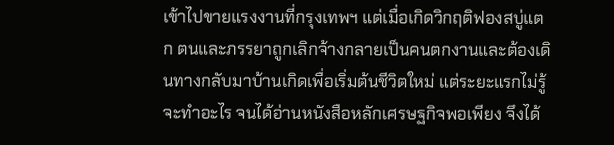เข้าไปขายแรงงานที่กรุงเทพฯ แต่เมื่อเกิดวิกฤติฟองสบู่แตก ตนและภรรยาถูกเลิกจ้างกลายเป็นคนตกงานและต้องเดินทางกลับมาบ้านเกิดเพื่อเริ่มต้นชีวิตใหม่ แต่ระยะแรกไม่รู้จะทำอะไร จนได้อ่านหนังสือหลักเศรษฐกิจพอเพียง จึงได้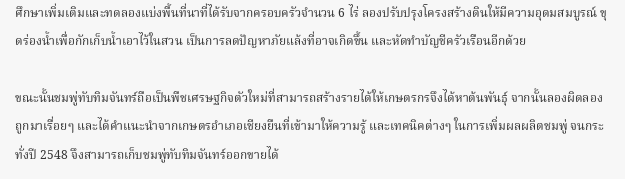ศึกษาเพิ่มเติมและทดลองแบ่งพื้นที่นาที่ได้รับจากครอบครัวจำนวน 6 ไร่ ลองปรับปรุงโครงสร้างดินให้มีความอุดมสมบูรณ์ ขุดร่องน้ำเพื่อกักเก็บน้ำเอาไว้ในสวน เป็นการลดปัญหาภัยแล้งที่อาจเกิดขึ้น และหัดทำบัญชีครัวเรือนอีกด้วย

ขณะนั้นชมพู่ทับทิมจันทร์ถือเป็นพืชเศรษฐกิจตัวใหม่ที่สามารถสร้างรายได้ให้เกษตรกรจึงได้หาต้นพันธุ์ จากนั้นลองผิดลองถูกมาเรื่อยๆ และได้คำแนะนำจากเกษตรอำเภอเชียงยืนที่เข้ามาให้ความรู้ และเทคนิคต่างๆ ในการเพิ่มผลผลิตชมพู่ จนกระทั่งปี 2548 จึงสามารถเก็บชมพู่ทับทิมจันทร์ออกขายได้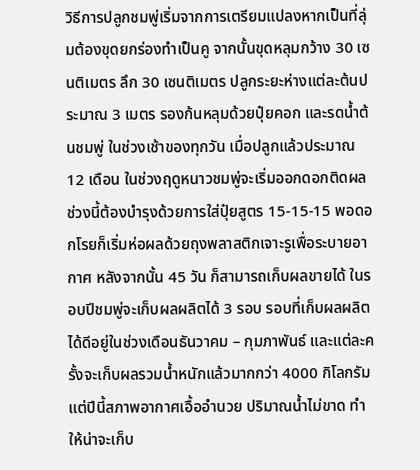วิธีการปลูกชมพู่เริ่มจากการเตรียมแปลงหากเป็นที่ลุ่มต้องขุดยกร่องทำเป็นคู จากนั้นขุดหลุมกว้าง 30 เซนติเมตร ลึก 30 เซนติเมตร ปลูกระยะห่างแต่ละต้นประมาณ 3 เมตร รองก้นหลุมด้วยปุ๋ยคอก และรดน้ำต้นชมพู่ ในช่วงเช้าของทุกวัน เมื่อปลูกแล้วประมาณ 12 เดือน ในช่วงฤดูหนาวชมพู่จะเริ่มออกดอกติดผล ช่วงนี้ต้องบำรุงด้วยการใส่ปุ๋ยสูตร 15-15-15 พอดอกโรยก็เริ่มห่อผลด้วยถุงพลาสติกเจาะรูเพื่อระบายอากาศ หลังจากนั้น 45 วัน ก็สามารถเก็บผลขายได้ ในรอบปีชมพู่จะเก็บผลผลิตได้ 3 รอบ รอบที่เก็บผลผลิตได้ดีอยู่ในช่วงเดือนธันวาคม – กุมภาพันธ์ และแต่ละครั้งจะเก็บผลรวมน้ำหนักแล้วมากกว่า 4000 กิโลกรัม แต่ปีนี้สภาพอากาศเอื้ออำนวย ปริมาณน้ำไม่ขาด ทำให้น่าจะเก็บ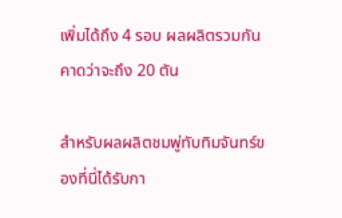เพิ่มได้ถึง 4 รอบ ผลผลิตรวมกันคาดว่าจะถึง 20 ตัน

สำหรับผลผลิตชมพู่ทับทิมจันทร์ของที่นี่ได้รับกา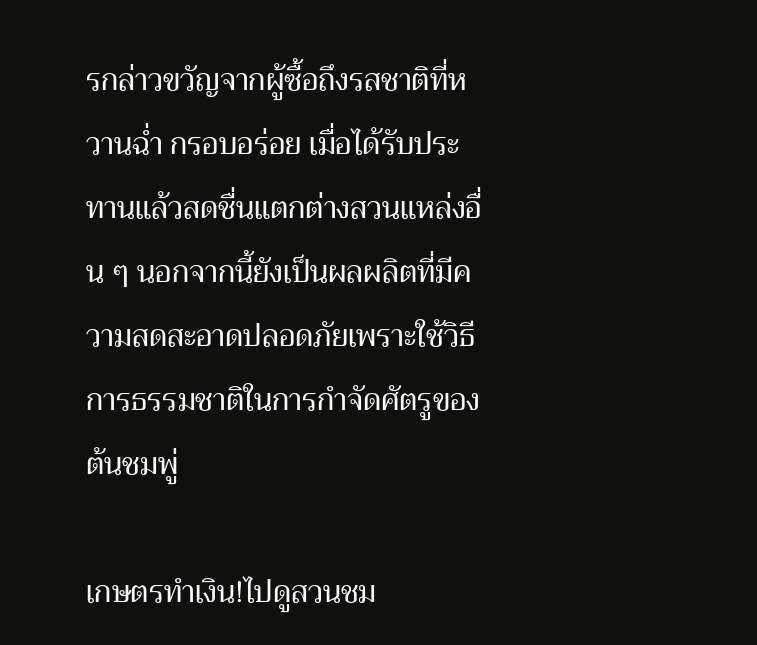รกล่าวขวัญจากผู้ซื้อถึงรสชาติที่หวานฉ่ำ กรอบอร่อย เมื่อได้รับประทานแล้วสดชื่นแตกต่างสวนแหล่งอื่น ๆ นอกจากนี้ยังเป็นผลผลิตที่มีความสดสะอาดปลอดภัยเพราะใช้วิธีการธรรมชาติในการกำจัดศัตรูของต้นชมพู่

เกษตรทำเงิน!ไปดูสวนชม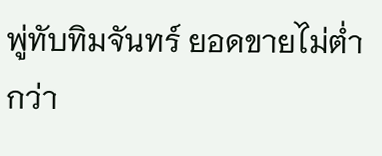พู่ทับทิมจันทร์ ยอดขายไม่ต่ำกว่า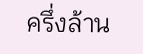ครึ่งล้าน